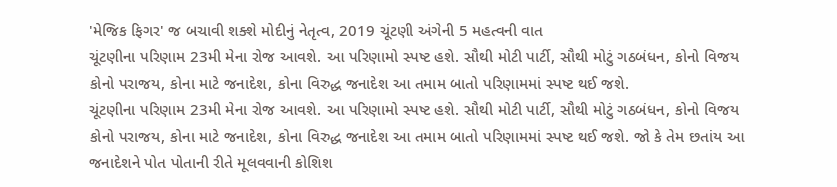'મેજિક ફિગર' જ બચાવી શક્શે મોદીનું નેતૃત્વ, 2019 ચૂંટણી અંગેની 5 મહત્વની વાત
ચૂંટણીના પરિણામ 23મી મેના રોજ આવશે. આ પરિણામો સ્પષ્ટ હશે. સૌથી મોટી પાર્ટી, સૌથી મોટું ગઠબંધન, કોનો વિજય કોનો પરાજય, કોના માટે જનાદેશ, કોના વિરુદ્ધ જનાદેશ આ તમામ બાતો પરિણામમાં સ્પષ્ટ થઈ જશે.
ચૂંટણીના પરિણામ 23મી મેના રોજ આવશે. આ પરિણામો સ્પષ્ટ હશે. સૌથી મોટી પાર્ટી, સૌથી મોટું ગઠબંધન, કોનો વિજય કોનો પરાજય, કોના માટે જનાદેશ, કોના વિરુદ્ધ જનાદેશ આ તમામ બાતો પરિણામમાં સ્પષ્ટ થઈ જશે. જો કે તેમ છતાંય આ જનાદેશને પોત પોતાની રીતે મૂલવવાની કોશિશ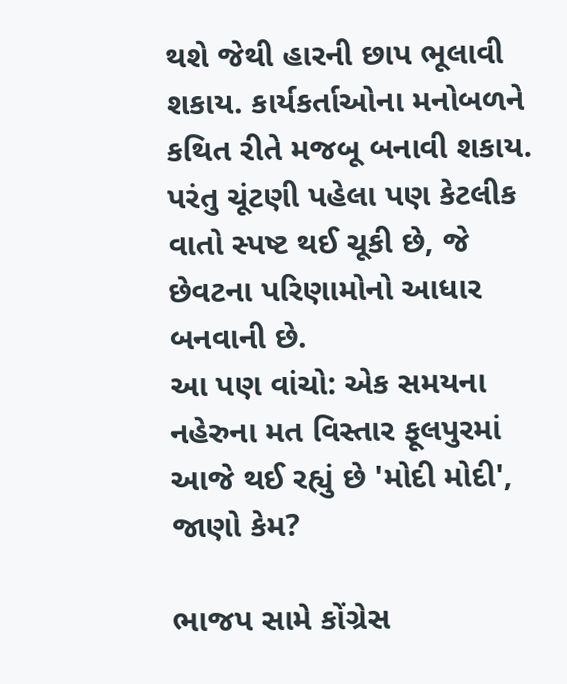થશે જેથી હારની છાપ ભૂલાવી શકાય. કાર્યકર્તાઓના મનોબળને કથિત રીતે મજબૂ બનાવી શકાય. પરંતુ ચૂંટણી પહેલા પણ કેટલીક વાતો સ્પષ્ટ થઈ ચૂકી છે, જે છેવટના પરિણામોનો આધાર બનવાની છે.
આ પણ વાંચો: એક સમયના નહેરુના મત વિસ્તાર ફૂલપુરમાં આજે થઈ રહ્યું છે 'મોદી મોદી', જાણો કેમ?

ભાજપ સામે કોંગ્રેસ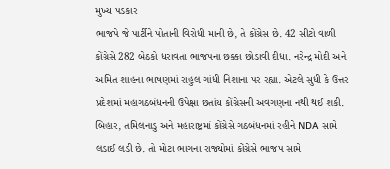મુખ્ય પડકાર
ભાજપે જે પાર્ટીને પોતાની વિરોધી માની છે, તે કોંગ્રેસ છે. 42 સીટો વાળી કોંગ્રેસે 282 બેઠકો ધરાવતા ભાજપના છક્કા છોડાવી દીધા. નરેન્દ્ર મોદી અને અમિત શાહના ભાષણમાં રાહુલ ગાંધી નિશાના પર રહ્યા. એટલે સુધી કે ઉત્તર પ્રદેશમાં મહાગઠબંધનની ઉપેક્ષા છતાંય કોંગ્રેસની અવગણના નથી થઈ શકી. બિહાર, તમિલનાડુ અને મહારાષ્ટ્રમાં કોંગ્રેસે ગઠબંધનમાં રહીને NDA સામે લડાઈ લડી છે. તો મોટા ભાગના રાજ્યોમાં કોંગ્રેસે ભાજપ સામે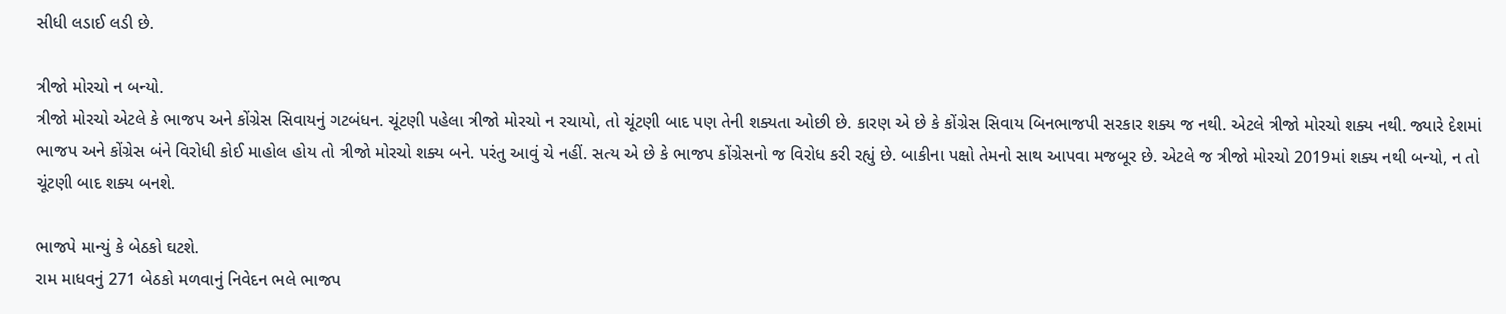સીધી લડાઈ લડી છે.

ત્રીજો મોરચો ન બન્યો.
ત્રીજો મોરચો એટલે કે ભાજપ અને કોંગ્રેસ સિવાયનું ગટબંધન. ચૂંટણી પહેલા ત્રીજો મોરચો ન રચાયો, તો ચૂંટણી બાદ પણ તેની શક્યતા ઓછી છે. કારણ એ છે કે કોંગ્રેસ સિવાય બિનભાજપી સરકાર શક્ય જ નથી. એટલે ત્રીજો મોરચો શક્ય નથી. જ્યારે દેશમાં ભાજપ અને કોંગ્રેસ બંને વિરોધી કોઈ માહોલ હોય તો ત્રીજો મોરચો શક્ય બને. પરંતુ આવું ચે નહીં. સત્ય એ છે કે ભાજપ કોંગ્રેસનો જ વિરોધ કરી રહ્યું છે. બાકીના પક્ષો તેમનો સાથ આપવા મજબૂર છે. એટલે જ ત્રીજો મોરચો 2019માં શક્ય નથી બન્યો, ન તો ચૂંટણી બાદ શક્ય બનશે.

ભાજપે માન્યું કે બેઠકો ઘટશે.
રામ માધવનું 271 બેઠકો મળવાનું નિવેદન ભલે ભાજપ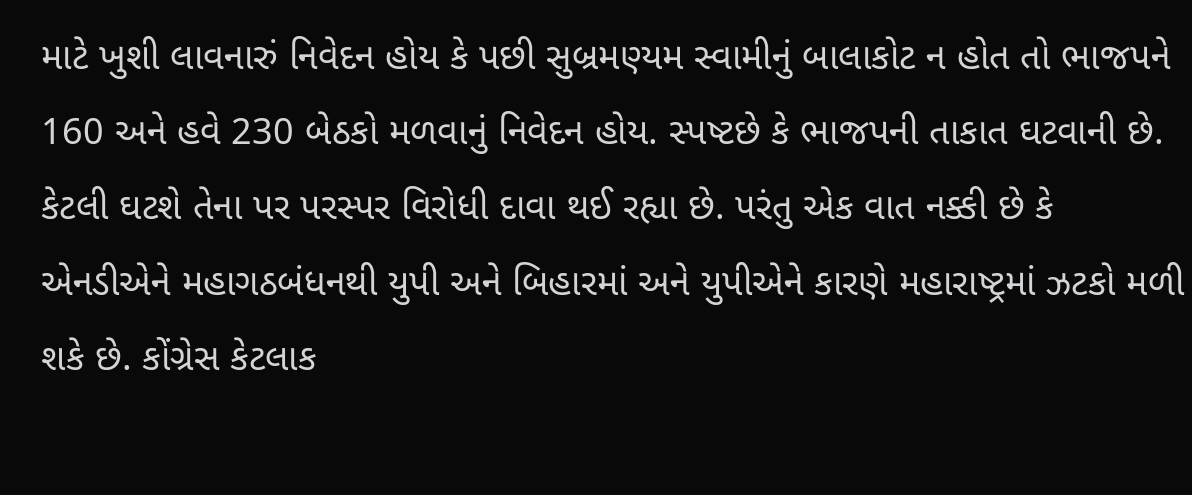માટે ખુશી લાવનારું નિવેદન હોય કે પછી સુબ્રમણ્યમ સ્વામીનું બાલાકોટ ન હોત તો ભાજપને 160 અને હવે 230 બેઠકો મળવાનું નિવેદન હોય. સ્પષ્ટછે કે ભાજપની તાકાત ઘટવાની છે. કેટલી ઘટશે તેના પર પરસ્પર વિરોધી દાવા થઈ રહ્યા છે. પરંતુ એક વાત નક્કી છે કે એનડીએને મહાગઠબંધનથી યુપી અને બિહારમાં અને યુપીએને કારણે મહારાષ્ટ્રમાં ઝટકો મળી શકે છે. કોંગ્રેસ કેટલાક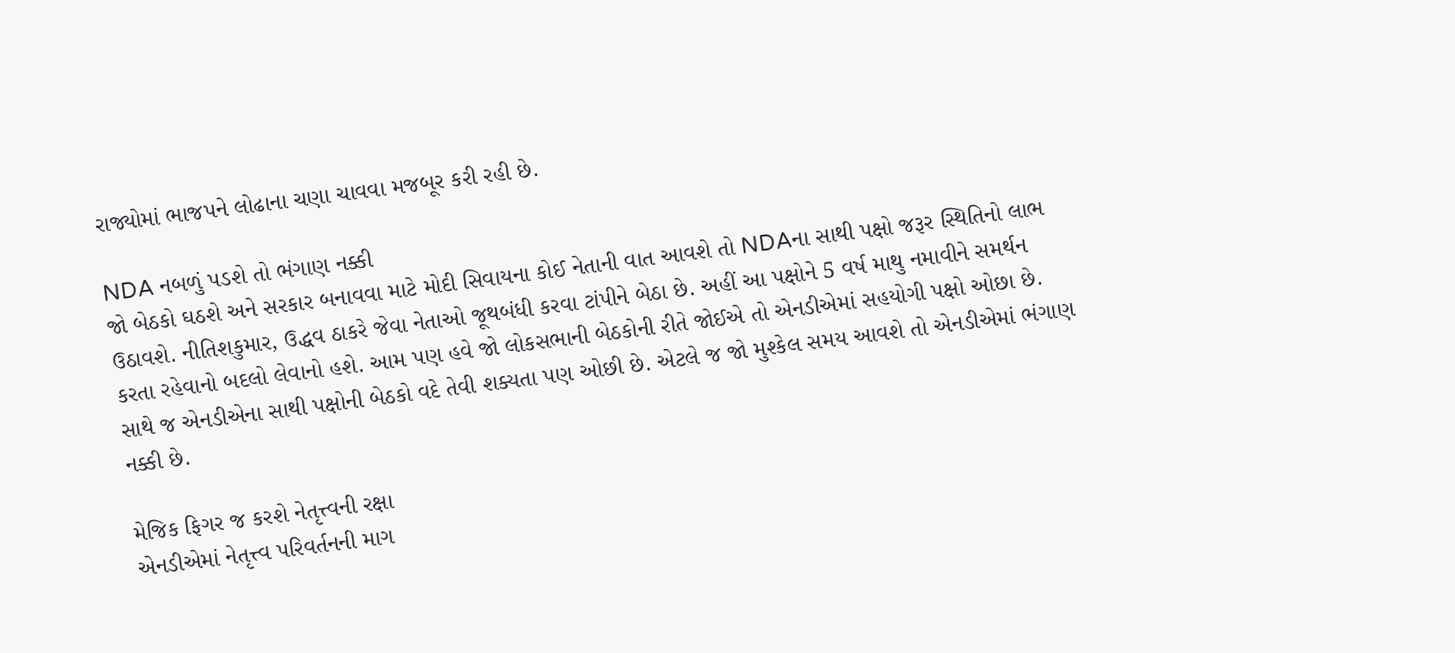રાજ્યોમાં ભાજપને લોઢાના ચણા ચાવવા મજબૂર કરી રહી છે.

NDA નબળું પડશે તો ભંગાણ નક્કી
જો બેઠકો ઘઠશે અને સરકાર બનાવવા માટે મોદી સિવાયના કોઈ નેતાની વાત આવશે તો NDAના સાથી પક્ષો જરૂર સ્થિતિનો લાભ ઉઠાવશે. નીતિશકુમાર, ઉદ્ધવ ઠાકરે જેવા નેતાઓ જૂથબંધી કરવા ટાંપીને બેઠા છે. અહીં આ પક્ષોને 5 વર્ષ માથુ નમાવીને સમર્થન કરતા રહેવાનો બદલો લેવાનો હશે. આમ પણ હવે જો લોકસભાની બેઠકોની રીતે જોઈએ તો એનડીએમાં સહયોગી પક્ષો ઓછા છે. સાથે જ એનડીએના સાથી પક્ષોની બેઠકો વદે તેવી શક્યતા પણ ઓછી છે. એટલે જ જો મુશ્કેલ સમય આવશે તો એનડીએમાં ભંગાણ નક્કી છે.

મેજિક ફિગર જ કરશે નેતૃત્ત્વની રક્ષા
એનડીએમાં નેતૃત્ત્વ પરિવર્તનની માગ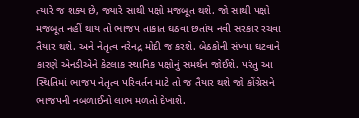ત્યારે જ શક્ય છે, જ્યારે સાથી પક્ષો મજબૂત થશે. જો સાથી પક્ષો મજબૂત નહીં થાય તો ભાજપ તાકાત ઘઠવા છતાંય નવી સરકાર રચવા તૈયાર થશે. અને નેતૃત્વ નરેનદ્ર મોદી જ કરશે. બેઠકોની સંખ્યા ઘટવાને કારણે એનડીએને કેટલાક સ્થાનિક પક્ષોનું સમર્થન જોઈશે. પરંતુ આ સ્થિતિમાં ભાજપ નેતૃત્વ પરિવર્તન માટે તો જ તૈયાર થશે જો કોંગ્રેસને ભાજપની નબળાઈનો લાભ મળતો દેખાશે.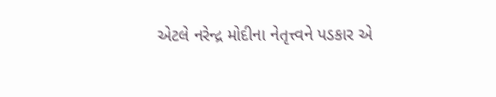એટલે નરેન્દ્ર મોદીના નેતૃત્ત્વને પડકાર એ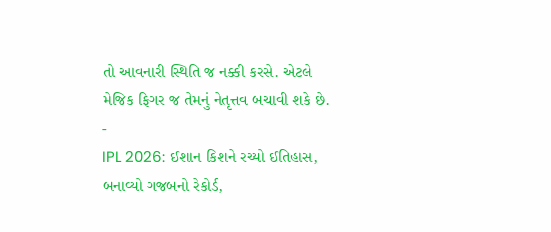તો આવનારી સ્થિતિ જ નક્કી કરસે. એટલે મેજિક ફિગર જ તેમનું નેતૃત્તવ બચાવી શકે છે.
-
IPL 2026: ઈશાન કિશને રચ્યો ઈતિહાસ, બનાવ્યો ગજબનો રેકોર્ડ,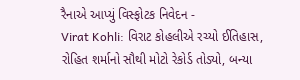રૈનાએ આપ્યું વિસ્ફોટક નિવેદન -
Virat Kohli: વિરાટ કોહલીએ રચ્યો ઈતિહાસ, રોહિત શર્માનો સૌથી મોટો રેકોર્ડ તોડ્યો, બન્યા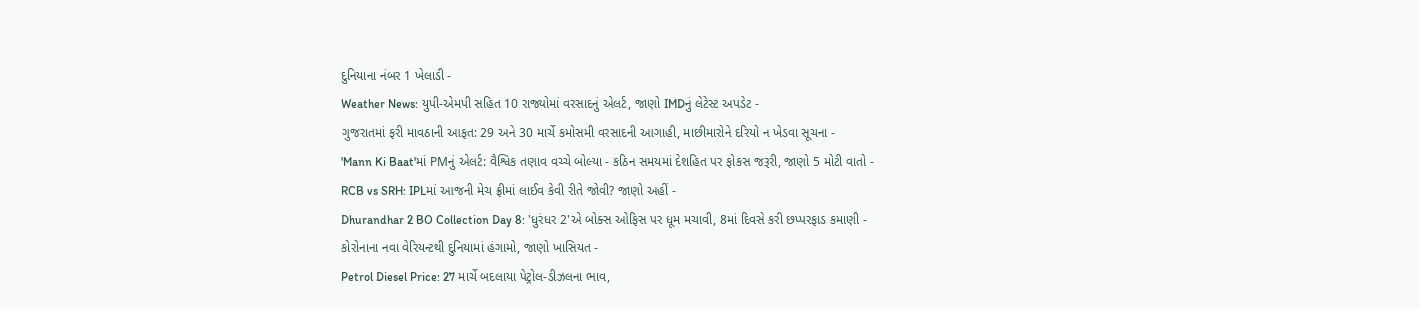દુનિયાના નંબર 1 ખેલાડી -
Weather News: યુપી-એમપી સહિત 10 રાજ્યોમાં વરસાદનું એલર્ટ, જાણો IMDનું લેટેસ્ટ અપડેટ -
ગુજરાતમાં ફરી માવઠાની આફત: 29 અને 30 માર્ચે કમોસમી વરસાદની આગાહી, માછીમારોને દરિયો ન ખેડવા સૂચના -
'Mann Ki Baat'માં PMનું એલર્ટ: વૈશ્વિક તણાવ વચ્ચે બોલ્યા - કઠિન સમયમાં દેશહિત પર ફોકસ જરૂરી, જાણો 5 મોટી વાતો -
RCB vs SRH: IPLમાં આજની મેચ ફ્રીમાં લાઈવ કેવી રીતે જોવી? જાણો અહીં -
Dhurandhar 2 BO Collection Day 8: 'ધુરંધર 2'એ બોક્સ ઓફિસ પર ધૂમ મચાવી, 8માં દિવસે કરી છપ્પરફાડ કમાણી -
કોરોનાના નવા વેરિયન્ટથી દુનિયામાં હંગામો, જાણો ખાસિયત -
Petrol Diesel Price: 27 માર્ચે બદલાયા પેટ્રોલ-ડીઝલના ભાવ,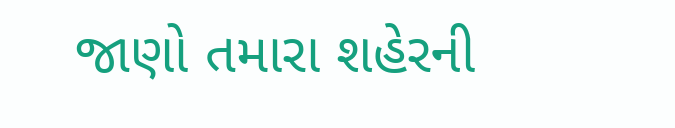જાણો તમારા શહેરની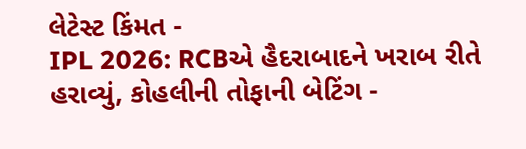લેટેસ્ટ કિંમત -
IPL 2026: RCBએ હૈદરાબાદને ખરાબ રીતે હરાવ્યું, કોહલીની તોફાની બેટિંગ -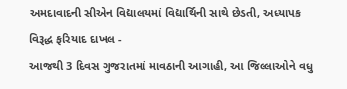અમદાવાદની સીએન વિદ્યાલયમાં વિદ્યાર્થિની સાથે છેડતી, અધ્યાપક વિરૂદ્ધ ફરિયાદ દાખલ -
આજથી 3 દિવસ ગુજરાતમાં માવઠાની આગાહી, આ જિલ્લાઓને વધુ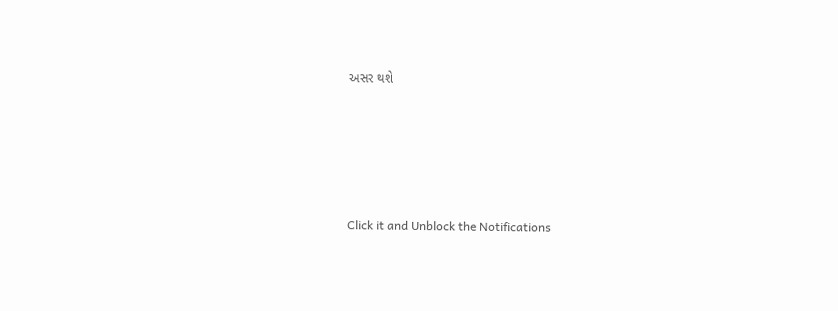અસર થશે








Click it and Unblock the Notifications